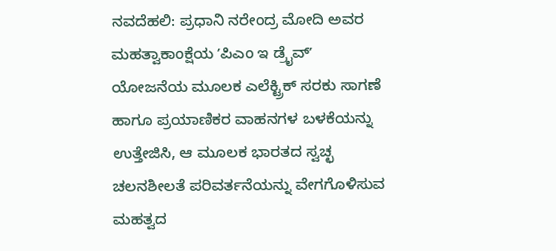ನವದೆಹಲಿ: ಪ್ರಧಾನಿ ನರೇಂದ್ರ ಮೋದಿ ಅವರ ಮಹತ್ವಾಕಾಂಕ್ಷೆಯ ʼಪಿಎಂ ಇ ಡ್ರೈವ್ʼ ಯೋಜನೆಯ ಮೂಲಕ ಎಲೆಕ್ಟ್ರಿಕ್ ಸರಕು ಸಾಗಣೆ ಹಾಗೂ ಪ್ರಯಾಣಿಕರ ವಾಹನಗಳ ಬಳಕೆಯನ್ನು ಉತ್ತೇಜಿಸಿ, ಆ ಮೂಲಕ ಭಾರತದ ಸ್ವಚ್ಛ ಚಲನಶೀಲತೆ ಪರಿವರ್ತನೆಯನ್ನು ವೇಗಗೊಳಿಸುವ ಮಹತ್ವದ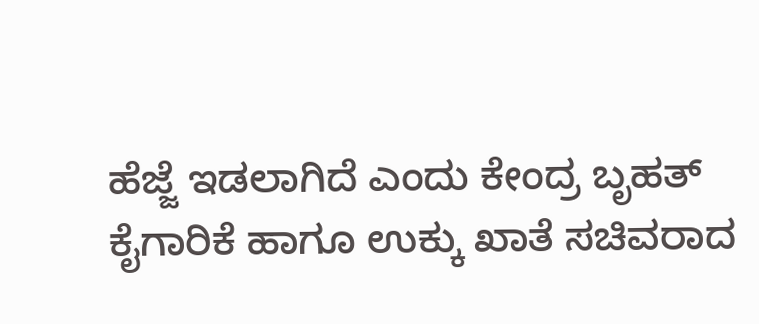ಹೆಜ್ಜೆ ಇಡಲಾಗಿದೆ ಎಂದು ಕೇಂದ್ರ ಬೃಹತ್ ಕೈಗಾರಿಕೆ ಹಾಗೂ ಉಕ್ಕು ಖಾತೆ ಸಚಿವರಾದ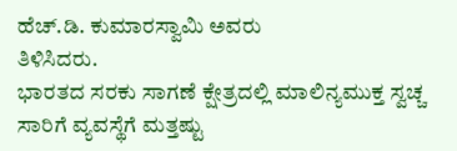ಹೆಚ್.ಡಿ. ಕುಮಾರಸ್ವಾಮಿ ಅವರು
ತಿಳಿಸಿದರು.
ಭಾರತದ ಸರಕು ಸಾಗಣೆ ಕ್ಷೇತ್ರದಲ್ಲಿ ಮಾಲಿನ್ಯಮುಕ್ತ ಸ್ವಚ್ಚ ಸಾರಿಗೆ ವ್ಯವಸ್ಥೆಗೆ ಮತ್ತಷ್ಟು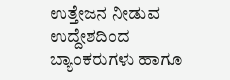ಉತ್ತೇಜನ ನೀಡುವ ಉದ್ದೇಶದಿಂದ ಬ್ಯಾಂಕರುಗಳು ಹಾಗೂ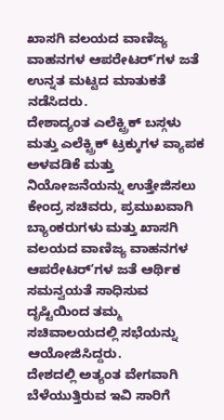ಖಾಸಗಿ ವಲಯದ ವಾಣಿಜ್ಯ ವಾಹನಗಳ ಆಪರೇಟರ್ʼಗಳ ಜತೆ ಉನ್ನತ ಮಟ್ಟದ ಮಾತುಕತೆ ನಡೆಸಿದರು.
ದೇಶಾದ್ಯಂತ ಎಲೆಕ್ಟ್ರಿಕ್ ಬಸ್ಗಳು ಮತ್ತು ಎಲೆಕ್ಟ್ರಿಕ್ ಟ್ರಕ್ಕುಗಳ ವ್ಯಾಪಕ ಅಳವಡಿಕೆ ಮತ್ತು ನಿಯೋಜನೆಯನ್ನು ಉತ್ತೇಜಿಸಲು ಕೇಂದ್ರ ಸಚಿವರು, ಪ್ರಮುಖವಾಗಿ ಬ್ಯಾಂಕರುಗಳು ಮತ್ತು ಖಾಸಗಿ ವಲಯದ ವಾಣಿಜ್ಯ ವಾಹನಗಳ ಆಪರೇಟರ್ʼಗಳ ಜತೆ ಆರ್ಥಿಕ ಸಮನ್ವಯತೆ ಸಾಧಿಸುವ ದೃಷ್ಟಿಯಿಂದ ತಮ್ಮ ಸಚಿವಾಲಯದಲ್ಲಿ ಸಭೆಯನ್ನು ಆಯೋಜಿಸಿದ್ದರು.
ದೇಶದಲ್ಲಿ ಅತ್ಯಂತ ವೇಗವಾಗಿ ಬೆಳೆಯುತ್ತಿರುವ ಇವಿ ಸಾರಿಗೆ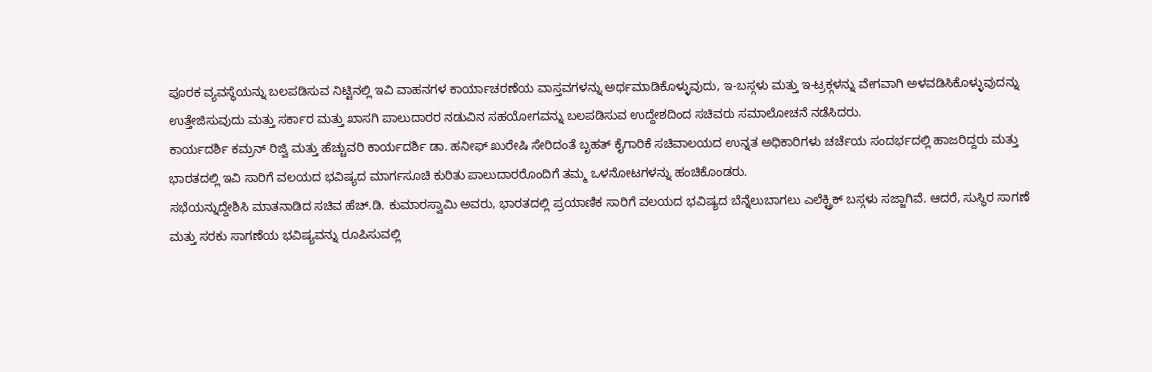ಪೂರಕ ವ್ಯವಸ್ಥೆಯನ್ನು ಬಲಪಡಿಸುವ ನಿಟ್ಟಿನಲ್ಲಿ ಇವಿ ವಾಹನಗಳ ಕಾರ್ಯಾಚರಣೆಯ ವಾಸ್ತವಗಳನ್ನು ಅರ್ಥಮಾಡಿಕೊಳ್ಳುವುದು, ಇ-ಬಸ್ಗಳು ಮತ್ತು ಇ-ಟ್ರಕ್ಗಳನ್ನು ವೇಗವಾಗಿ ಅಳವಡಿಸಿಕೊಳ್ಳುವುದನ್ನು ಉತ್ತೇಜಿಸುವುದು ಮತ್ತು ಸರ್ಕಾರ ಮತ್ತು ಖಾಸಗಿ ಪಾಲುದಾರರ ನಡುವಿನ ಸಹಯೋಗವನ್ನು ಬಲಪಡಿಸುವ ಉದ್ದೇಶದಿಂದ ಸಚಿವರು ಸಮಾಲೋಚನೆ ನಡೆಸಿದರು.
ಕಾರ್ಯದರ್ಶಿ ಕಮ್ರನ್ ರಿಜ್ವಿ ಮತ್ತು ಹೆಚ್ಚುವರಿ ಕಾರ್ಯದರ್ಶಿ ಡಾ. ಹನೀಫ್ ಖುರೇಷಿ ಸೇರಿದಂತೆ ಬೃಹತ್ ಕೈಗಾರಿಕೆ ಸಚಿವಾಲಯದ ಉನ್ನತ ಅಧಿಕಾರಿಗಳು ಚರ್ಚೆಯ ಸಂದರ್ಭದಲ್ಲಿ ಹಾಜರಿದ್ದರು ಮತ್ತು ಭಾರತದಲ್ಲಿ ಇವಿ ಸಾರಿಗೆ ವಲಯದ ಭವಿಷ್ಯದ ಮಾರ್ಗಸೂಚಿ ಕುರಿತು ಪಾಲುದಾರರೊಂದಿಗೆ ತಮ್ಮ ಒಳನೋಟಗಳನ್ನು ಹಂಚಿಕೊಂಡರು.
ಸಭೆಯನ್ನುದ್ದೇಶಿಸಿ ಮಾತನಾಡಿದ ಸಚಿವ ಹೆಚ್.ಡಿ. ಕುಮಾರಸ್ವಾಮಿ ಅವರು, ಭಾರತದಲ್ಲಿ ಪ್ರಯಾಣಿಕ ಸಾರಿಗೆ ವಲಯದ ಭವಿಷ್ಯದ ಬೆನ್ನೆಲುಬಾಗಲು ಎಲೆಕ್ಟ್ರಿಕ್ ಬಸ್ಗಳು ಸಜ್ಜಾಗಿವೆ. ಆದರೆ, ಸುಸ್ಥಿರ ಸಾಗಣೆ ಮತ್ತು ಸರಕು ಸಾಗಣೆಯ ಭವಿಷ್ಯವನ್ನು ರೂಪಿಸುವಲ್ಲಿ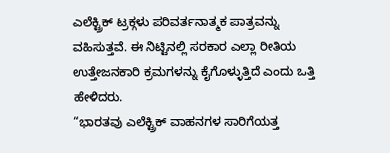ಎಲೆಕ್ಟ್ರಿಕ್ ಟ್ರಕ್ಗಳು ಪರಿವರ್ತನಾತ್ಮಕ ಪಾತ್ರವನ್ನು ವಹಿಸುತ್ತವೆ. ಈ ನಿಟ್ಟಿನಲ್ಲಿ ಸರಕಾರ ಎಲ್ಲಾ ರೀತಿಯ ಉತ್ತೇಜನಕಾರಿ ಕ್ರಮಗಳನ್ನು ಕೈಗೊಳ್ಳುತ್ತಿದೆ ಎಂದು ಒತ್ತಿ ಹೇಳಿದರು.
“ಭಾರತವು ಎಲೆಕ್ಟ್ರಿಕ್ ವಾಹನಗಳ ಸಾರಿಗೆಯತ್ತ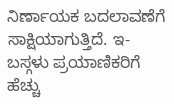ನಿರ್ಣಾಯಕ ಬದಲಾವಣೆಗೆ ಸಾಕ್ಷಿಯಾಗುತ್ತಿದೆ. ಇ-ಬಸ್ಗಳು ಪ್ರಯಾಣಿಕರಿಗೆ ಹೆಚ್ಚು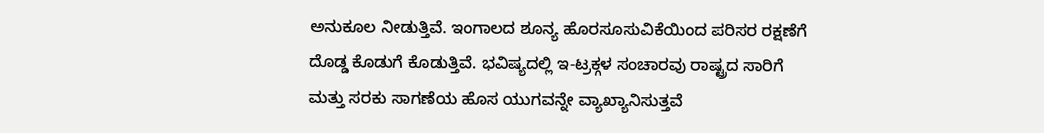ಅನುಕೂಲ ನೀಡುತ್ತಿವೆ. ಇಂಗಾಲದ ಶೂನ್ಯ ಹೊರಸೂಸುವಿಕೆಯಿಂದ ಪರಿಸರ ರಕ್ಷಣೆಗೆ ದೊಡ್ಡ ಕೊಡುಗೆ ಕೊಡುತ್ತಿವೆ. ಭವಿಷ್ಯದಲ್ಲಿ ಇ-ಟ್ರಕ್ಗಳ ಸಂಚಾರವು ರಾಷ್ಟ್ರದ ಸಾರಿಗೆ ಮತ್ತು ಸರಕು ಸಾಗಣೆಯ ಹೊಸ ಯುಗವನ್ನೇ ವ್ಯಾಖ್ಯಾನಿಸುತ್ತವೆ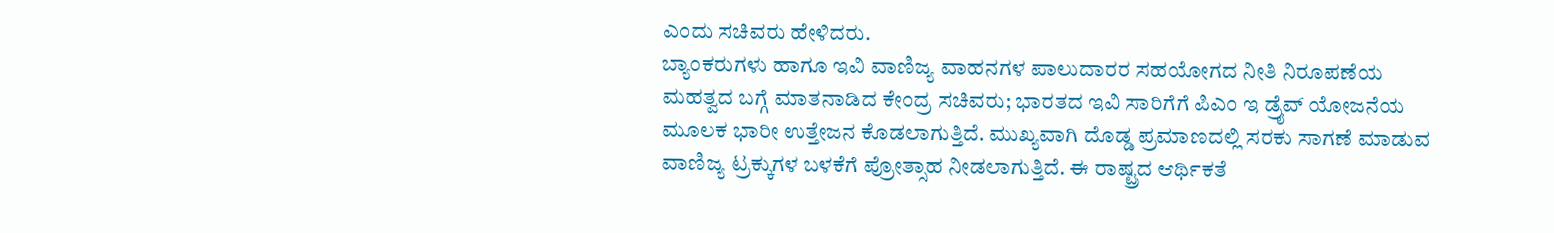ಎಂದು ಸಚಿವರು ಹೇಳಿದರು.
ಬ್ಯಾಂಕರುಗಳು ಹಾಗೂ ಇವಿ ವಾಣಿಜ್ಯ ವಾಹನಗಳ ಪಾಲುದಾರರ ಸಹಯೋಗದ ನೀತಿ ನಿರೂಪಣೆಯ ಮಹತ್ವದ ಬಗ್ಗೆ ಮಾತನಾಡಿದ ಕೇಂದ್ರ ಸಚಿವರು; ಭಾರತದ ಇವಿ ಸಾರಿಗೆಗೆ ಪಿಎಂ ಇ ಡ್ರೈವ್ ಯೋಜನೆಯ ಮೂಲಕ ಭಾರೀ ಉತ್ತೇಜನ ಕೊಡಲಾಗುತ್ತಿದೆ. ಮುಖ್ಯವಾಗಿ ದೊಡ್ಡ ಪ್ರಮಾಣದಲ್ಲಿ ಸರಕು ಸಾಗಣೆ ಮಾಡುವ ವಾಣಿಜ್ಯ ಟ್ರಕ್ಕುಗಳ ಬಳಕೆಗೆ ಪ್ರೋತ್ಸಾಹ ನೀಡಲಾಗುತ್ತಿದೆ. ಈ ರಾಷ್ಟ್ರದ ಆರ್ಥಿಕತೆ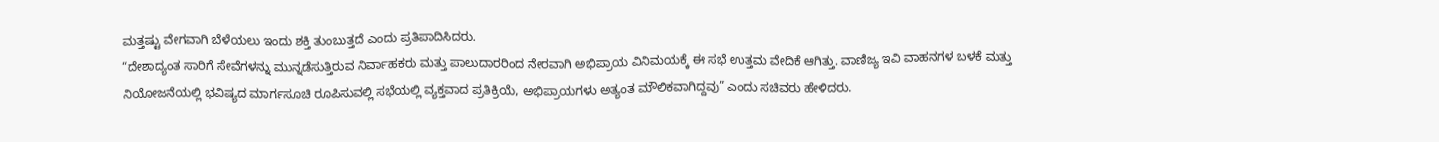ಮತ್ತಷ್ಟು ವೇಗವಾಗಿ ಬೆಳೆಯಲು ಇಂದು ಶಕ್ತಿ ತುಂಬುತ್ತದೆ ಎಂದು ಪ್ರತಿಪಾದಿಸಿದರು.
“ದೇಶಾದ್ಯಂತ ಸಾರಿಗೆ ಸೇವೆಗಳನ್ನು ಮುನ್ನಡೆಸುತ್ತಿರುವ ನಿರ್ವಾಹಕರು ಮತ್ತು ಪಾಲುದಾರರಿಂದ ನೇರವಾಗಿ ಅಭಿಪ್ರಾಯ ವಿನಿಮಯಕ್ಕೆ ಈ ಸಭೆ ಉತ್ತಮ ವೇದಿಕೆ ಆಗಿತ್ತು. ವಾಣಿಜ್ಯ ಇವಿ ವಾಹನಗಳ ಬಳಕೆ ಮತ್ತು ನಿಯೋಜನೆಯಲ್ಲಿ ಭವಿಷ್ಯದ ಮಾರ್ಗಸೂಚಿ ರೂಪಿಸುವಲ್ಲಿ ಸಭೆಯಲ್ಲಿ ವ್ಯಕ್ತವಾದ ಪ್ರತಿಕ್ರಿಯೆ, ಅಭಿಪ್ರಾಯಗಳು ಅತ್ಯಂತ ಮೌಲಿಕವಾಗಿದ್ದವು” ಎಂದು ಸಚಿವರು ಹೇಳಿದರು.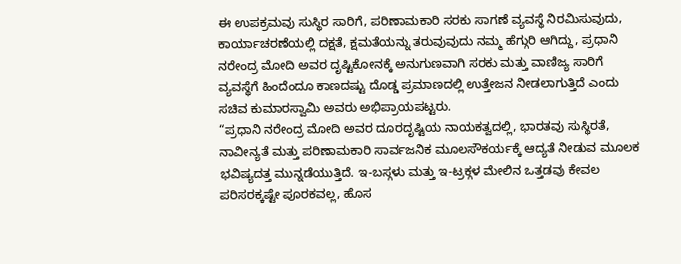ಈ ಉಪಕ್ರಮವು ಸುಸ್ಥಿರ ಸಾರಿಗೆ, ಪರಿಣಾಮಕಾರಿ ಸರಕು ಸಾಗಣೆ ವ್ಯವಸ್ಥೆ ನಿರಮಿಸುವುದು, ಕಾರ್ಯಾಚರಣೆಯಲ್ಲಿ ದಕ್ಷತೆ, ಕ್ಷಮತೆಯನ್ನು ತರುವುವುದು ನಮ್ಮ ಹೆಗ್ಗುರಿ ಆಗಿದ್ದು, ಪ್ರಧಾನಿ ನರೇಂದ್ರ ಮೋದಿ ಅವರ ದೃಷ್ಟಿಕೋನಕ್ಕೆ ಅನುಗುಣವಾಗಿ ಸರಕು ಮತ್ತು ವಾಣಿಜ್ಯ ಸಾರಿಗೆ ವ್ಯವಸ್ಥೆಗೆ ಹಿಂದೆಂದೂ ಕಾಣದಷ್ಟು ದೊಡ್ಡ ಪ್ರಮಾಣದಲ್ಲಿ ಉತ್ತೇಜನ ನೀಡಲಾಗುತ್ತಿದೆ ಎಂದು ಸಚಿವ ಕುಮಾರಸ್ವಾಮಿ ಅವರು ಅಭಿಪ್ರಾಯಪಟ್ಟರು.
“ಪ್ರಧಾನಿ ನರೇಂದ್ರ ಮೋದಿ ಅವರ ದೂರದೃಷ್ಟಿಯ ನಾಯಕತ್ವದಲ್ಲಿ, ಭಾರತವು ಸುಸ್ಥಿರತೆ, ನಾವೀನ್ಯತೆ ಮತ್ತು ಪರಿಣಾಮಕಾರಿ ಸಾರ್ವಜನಿಕ ಮೂಲಸೌಕರ್ಯಕ್ಕೆ ಆದ್ಯತೆ ನೀಡುವ ಮೂಲಕ ಭವಿಷ್ಯದತ್ತ ಮುನ್ನಡೆಯುತ್ತಿದೆ. ಇ-ಬಸ್ಗಳು ಮತ್ತು ಇ-ಟ್ರಕ್ಗಳ ಮೇಲಿನ ಒತ್ತಡವು ಕೇವಲ ಪರಿಸರಕ್ಕಷ್ಟೇ ಪೂರಕವಲ್ಲ, ಹೊಸ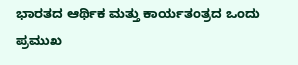ಭಾರತದ ಆರ್ಥಿಕ ಮತ್ತು ಕಾರ್ಯತಂತ್ರದ ಒಂದು ಪ್ರಮುಖ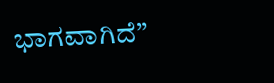ಭಾಗವಾಗಿದೆ”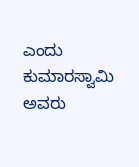ಎಂದು ಕುಮಾರಸ್ವಾಮಿ ಅವರು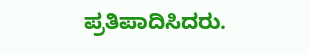ಪ್ರತಿಪಾದಿಸಿದರು.